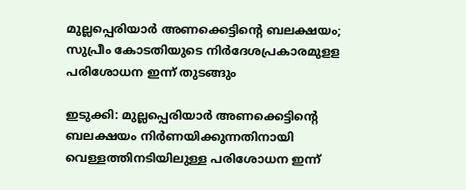മുല്ലപ്പെരിയാർ അണക്കെട്ടിന്‍റെ ബലക്ഷയം; സുപ്രീം കോടതിയുടെ നിർദേശപ്രകാരമുളള പരിശോധന ഇന്ന് തുടങ്ങും

ഇടുക്കി: മുല്ലപ്പെരിയാർ അണക്കെട്ടിന്‍റെ ബലക്ഷയം നിർണയിക്കുന്നതിനായി വെള്ളത്തിനടിയിലുള്ള പരിശോധന ഇന്ന്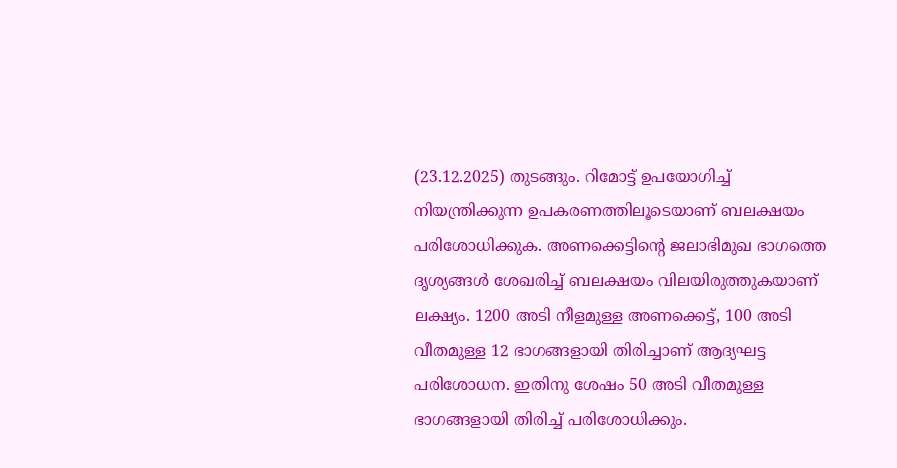(23.12.2025) തുടങ്ങും. റിമോട്ട് ഉപയോഗിച്ച് നിയന്ത്രിക്കുന്ന ഉപകരണത്തിലൂടെയാണ് ബലക്ഷയം പരിശോധിക്കുക. അണക്കെട്ടിന്‍റെ ജലാഭിമുഖ ഭാഗത്തെ ദൃശ്യങ്ങൾ ശേഖരിച്ച് ബലക്ഷയം വിലയിരുത്തുകയാണ് ലക്ഷ്യം. 1200 അടി നീളമുള്ള അണക്കെട്ട്, 100 അടി വീതമുള്ള 12 ഭാഗങ്ങളായി തിരിച്ചാണ് ആദ്യഘട്ട പരിശോധന. ഇതിനു ശേഷം 50 അടി വീതമുള്ള ഭാഗങ്ങളായി തിരിച്ച് പരിശോധിക്കും.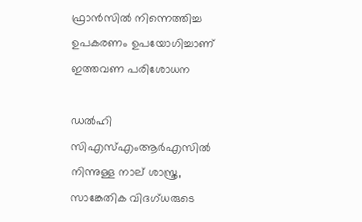ഫ്രാൻസിൽ നിന്നെത്തിച്ച ഉപകരണം ഉപയോഗിച്ചാണ് ഇത്തവണ പരിശോധന

ഡൽഹി സിഎസ്എംആർഎസിൽ നിന്നുള്ള നാല് ശാസ്ത്ര, സാങ്കേതിക വിദഗ്ധരുടെ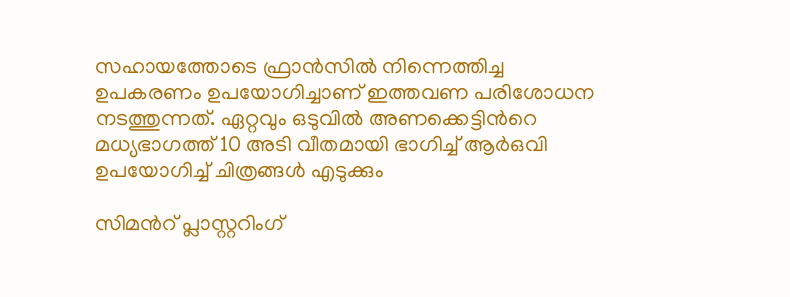സഹായത്തോടെ ഫ്രാൻസിൽ നിന്നെത്തിച്ച ഉപകരണം ഉപയോഗിച്ചാണ് ഇത്തവണ പരിശോധന നടത്തുന്നത്. ഏറ്റവും ഒടുവിൽ അണക്കെട്ടിന്‍റെ മധ്യഭാഗത്ത് 10 അടി വീതമായി ഭാഗിച്ച് ആർഒവി ഉപയോഗിച്ച് ചിത്രങ്ങൾ എടുക്കും

സിമന്‍റ് പ്ലാസ്റ്ററിംഗ്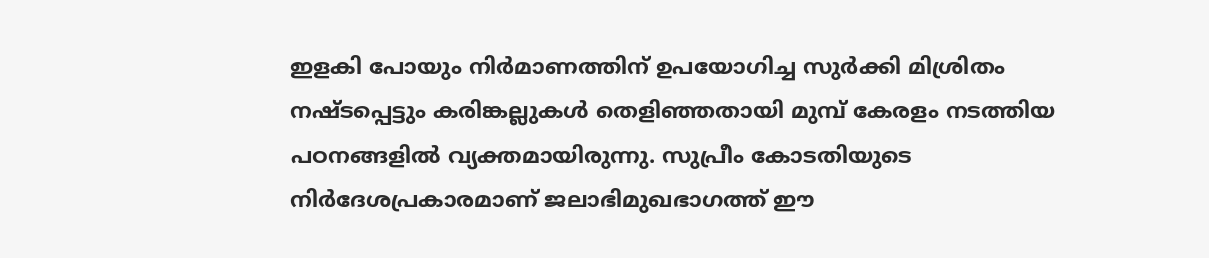ഇളകി പോയും നിർമാണത്തിന് ഉപയോഗിച്ച സുർക്കി മിശ്രിതം നഷ്ടപ്പെട്ടും കരിങ്കല്ലുകൾ തെളിഞ്ഞതായി മുമ്പ് കേരളം നടത്തിയ പഠനങ്ങളിൽ വ്യക്തമായിരുന്നു. സുപ്രീം കോടതിയുടെ നിർദേശപ്രകാരമാണ് ജലാഭിമുഖഭാഗത്ത് ഈ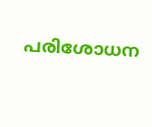പരിശോധന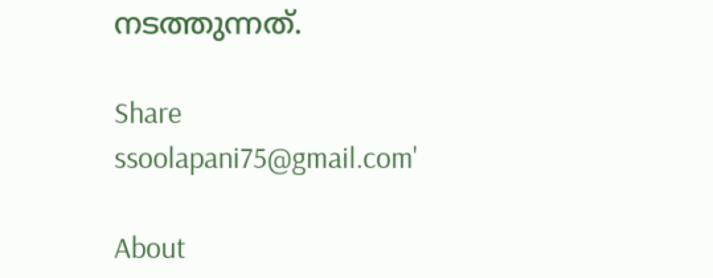നടത്തുന്നത്.

Share
ssoolapani75@gmail.com'

About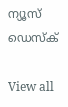ന്യൂസ് ഡെസ്ക്

View all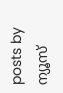posts by ന്യൂസ്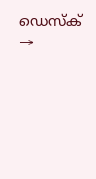ഡെസ്ക് →